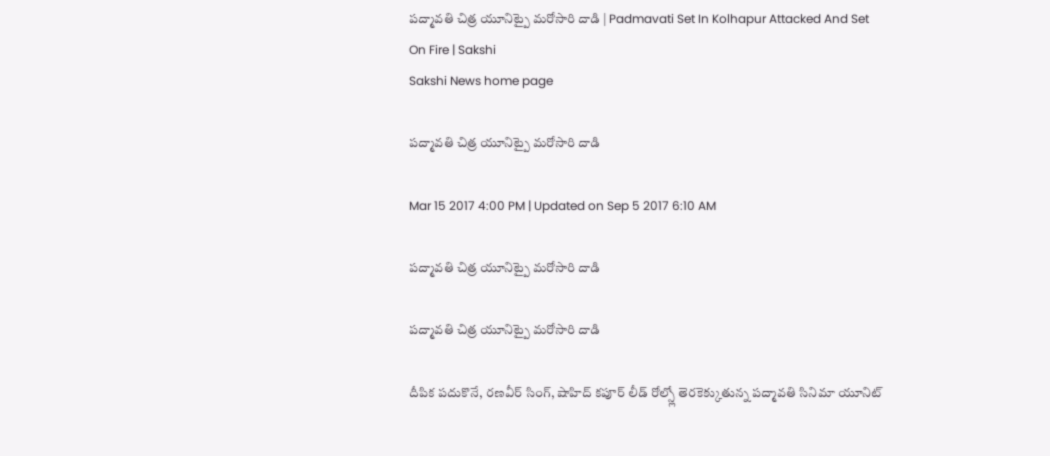పద్మావతి చిత్ర యూనిట్పై మరోసారి దాడి | Padmavati Set In Kolhapur Attacked And Set On Fire | Sakshi
Sakshi News home page

పద్మావతి చిత్ర యూనిట్పై మరోసారి దాడి

Mar 15 2017 4:00 PM | Updated on Sep 5 2017 6:10 AM

పద్మావతి చిత్ర యూనిట్పై మరోసారి దాడి

పద్మావతి చిత్ర యూనిట్పై మరోసారి దాడి

దీపిక పదుకొనే, రణవీర్ సింగ్, షాహిద్ కపూర్ లీడ్ రోల్స్లో తెరకెక్కుతున్న పద్మావతి సినిమా యూనిట్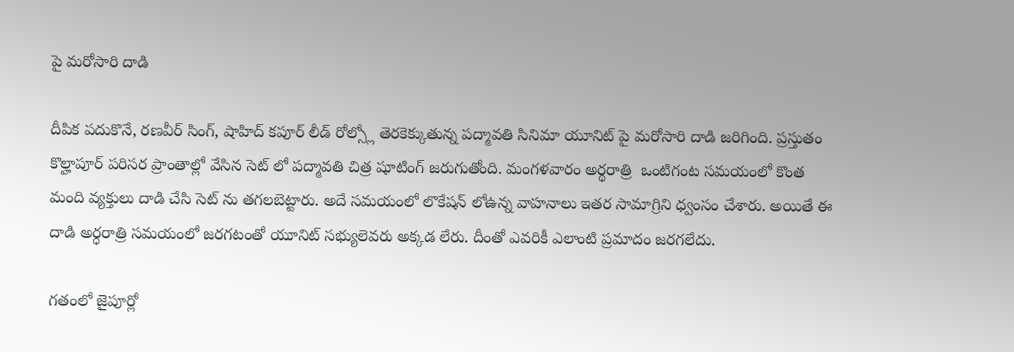పై మరోసారి దాడి

దీపిక పదుకొనే, రణవీర్ సింగ్, షాహిద్ కపూర్ లీడ్ రోల్స్లో తెరకెక్కుతున్న పద్మావతి సినిమా యూనిట్ పై మరోసారి దాడి జరిగింది. ప్రస్తుతం కొల్హాపూర్ పరిసర ప్రాంతాల్లో వేసిన సెట్ లో పద్మావతి చిత్ర షూటింగ్ జరుగుతోంది. మంగళవారం అర్థరాత్రి  ఒంటిగంట సమయంలో కొంత మంది వ్యక్తులు దాడి చేసి సెట్ ను తగలబెట్టారు. అదే సమయంలో లొకేషన్ లోఉన్న వాహనాలు ఇతర సామాగ్రిని ధ్వంసం చేశారు. అయితే ఈ దాడి అర్ధరాత్రి సమయంలో జరగటంతో యూనిట్ సభ్యులెవరు అక్కడ లేరు. దీంతో ఎవరికీ ఎలాంటి ప్రమాదం జరగలేదు.

గతంలో జైపూర్లో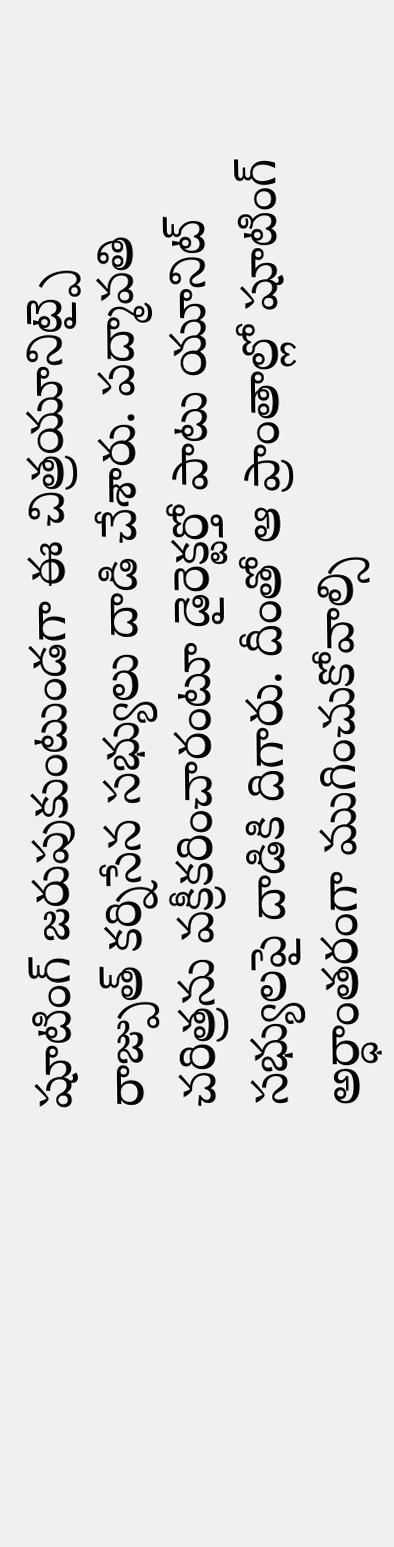షూటింగ్ జరుపుకుంటుండగా ఈ చిత్రయూనిట్పై రాజ్పుత్ కర్నిసేన సభ్యులు దాడి చేశారు. పద్మావతి చరిత్రను వక్రీకరించారంటూ డైరెక్టర్తో పాటు యూనిట్ సభ్యులపై దాడికి దిగారు. దీంతో ఆ ప్రాంతాల్లో షూటింగ్ అర్ధాంతరంగా ముగించుకోవాల్సి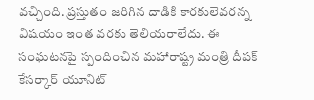వచ్చింది. ప్రస్తుతం జరిగిన దాడికి కారకులెవరన్న విషయం ఇంత వరకు తెలియరాలేదు. ఈ సంఘటనపై స్పందించిన మహారాష్ట్ర మంత్రి దీపక్ కేసర్కార్ యూనిట్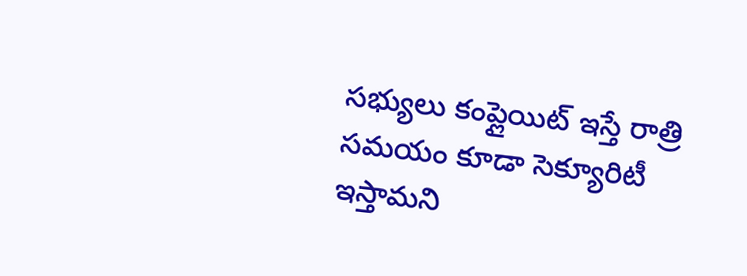సభ్యులు కంప్లైయిట్ ఇస్తే రాత్రి సమయం కూడా సెక్యూరిటీ ఇస్తామని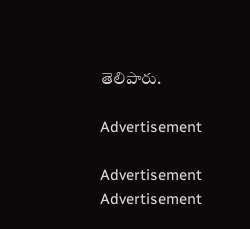తెలిపారు.

Advertisement

Advertisement
Advertisement